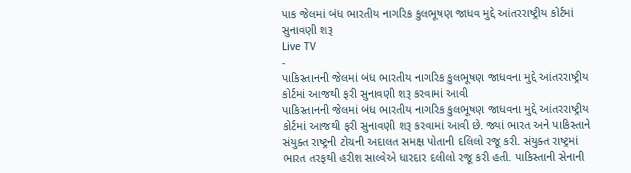પાક જેલમાં બંધ ભારતીય નાગરિક કુલભૂષણ જાધવ મુદ્દે આંતરરાષ્ટ્રીય કોર્ટમાં સુનાવણી શરૂ
Live TV
-
પાકિસ્તાનની જેલમાં બંધ ભારતીય નાગરિક કુલભૂષણ જાધવના મુદ્દે આંતરરાષ્ટ્રીય કોર્ટમાં આજથી ફરી સુનાવણી શરૂ કરવામાં આવી
પાકિસ્તાનની જેલમાં બંધ ભારતીય નાગરિક કુલભૂષણ જાધવના મુદ્દે આંતરરાષ્ટ્રીય કોર્ટમાં આજથી ફરી સુનાવણી શરૂ કરવામાં આવી છે. જ્યાં ભારત અને પાકિસ્તાને સંયુક્ત રાષ્ટ્રની ટોચની અદાલત સમક્ષ પોતાની દલિલો રજૂ કરી. સંયુક્ત રાષ્ટ્રમાં ભારત તરફથી હરીશ સાલ્વેએ ધારદાર દલીલો રજૂ કરી હતી. પાકિસ્તાની સેનાની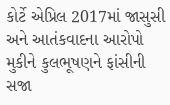કોર્ટે એપ્રિલ 2017માં જાસુસી અને આતંકવાદના આરોપો મુકીને કુલભૂષણને ફાંસીની સજા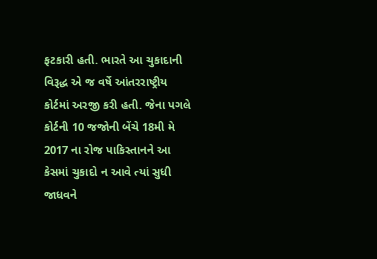ફટકારી હતી. ભારતે આ ચુકાદાની વિરૂદ્ધ એ જ વર્ષે આંતરરાષ્ટ્રીય કોર્ટમાં અરજી કરી હતી. જેના પગલે કોર્ટની 10 જજોની બેંચે 18મી મે 2017 ના રોજ પાકિસ્તાનને આ કેસમાં ચુકાદો ન આવે ત્યાં સુધી જાધવને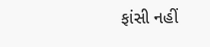ફાંસી નહીં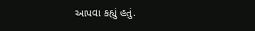આપવા કહ્યું હતું.